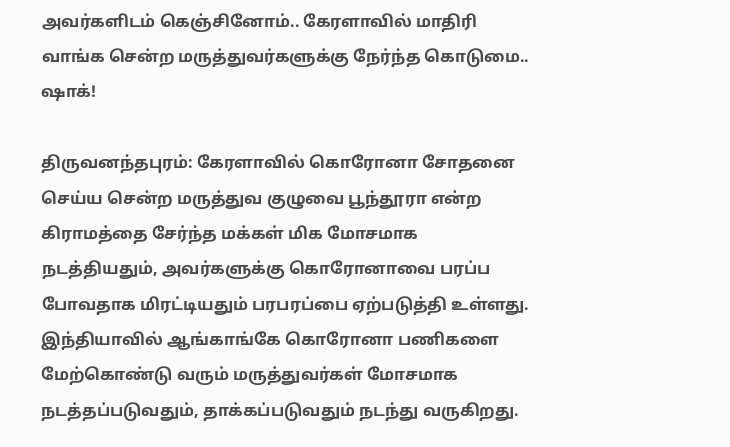அவர்களிடம் கெஞ்சினோம்.. கேரளாவில் மாதிரி வாங்க சென்ற மருத்துவர்களுக்கு நேர்ந்த கொடுமை.. ஷாக்!

திருவனந்தபுரம்: கேரளாவில் கொரோனா சோதனை செய்ய சென்ற மருத்துவ குழுவை பூந்தூரா என்ற கிராமத்தை சேர்ந்த மக்கள் மிக மோசமாக நடத்தியதும், அவர்களுக்கு கொரோனாவை பரப்ப போவதாக மிரட்டியதும் பரபரப்பை ஏற்படுத்தி உள்ளது. இந்தியாவில் ஆங்காங்கே கொரோனா பணிகளை மேற்கொண்டு வரும் மருத்துவர்கள் மோசமாக நடத்தப்படுவதும், தாக்கப்படுவதும் நடந்து வருகிறது.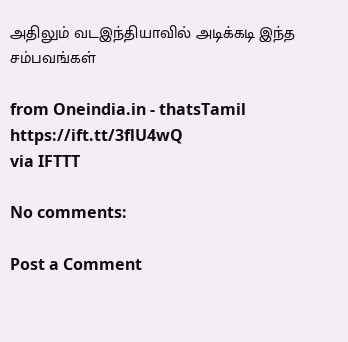அதிலும் வடஇந்தியாவில் அடிக்கடி இந்த சம்பவங்கள்

from Oneindia.in - thatsTamil https://ift.tt/3flU4wQ
via IFTTT

No comments:

Post a Comment